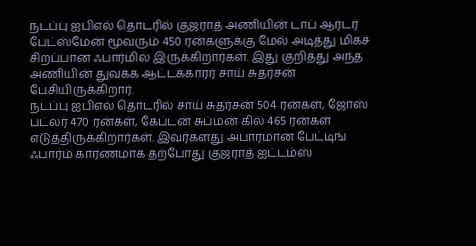நடப்பு ஐபிஎல் தொடரில் குஜராத் அணியின் டாப் ஆர்டர் பேட்ஸ்மேன் மூவரும் 450 ரன்களுக்கு மேல் அடித்து மிகச் சிறப்பான ஃபார்மில் இருக்கிறார்கள். இது குறித்து அந்த அணியின் துவக்க ஆட்டக்காரர் சாய் சுதர்சன் பேசியிருக்கிறார்.
நடப்பு ஐபிஎல் தொடரில் சாய் சுதர்சன் 504 ரன்கள், ஜோஸ் பட்லர் 470 ரன்கள், கேப்டன் சுப்மன் கில் 465 ரன்கள் எடுத்திருக்கிறார்கள். இவர்களது அபாரமான பேட்டிங் ஃபார்ம் காரணமாக தற்போது குஜராத் ஐட்டம்ஸ்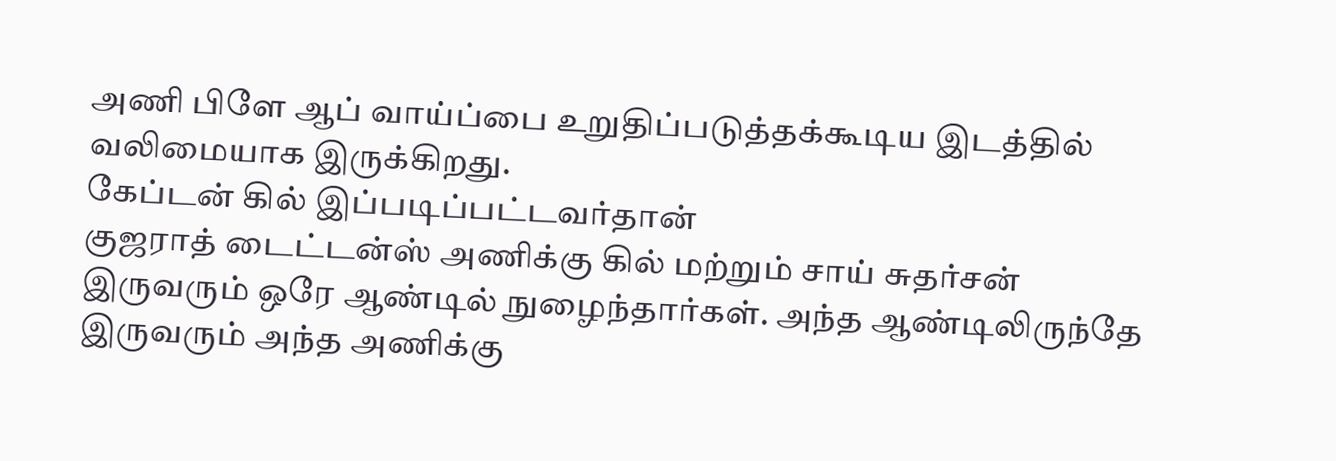அணி பிளே ஆப் வாய்ப்பை உறுதிப்படுத்தக்கூடிய இடத்தில் வலிமையாக இருக்கிறது.
கேப்டன் கில் இப்படிப்பட்டவர்தான்
குஜராத் டைட்டன்ஸ் அணிக்கு கில் மற்றும் சாய் சுதர்சன் இருவரும் ஒரே ஆண்டில் நுழைந்தார்கள். அந்த ஆண்டிலிருந்தே இருவரும் அந்த அணிக்கு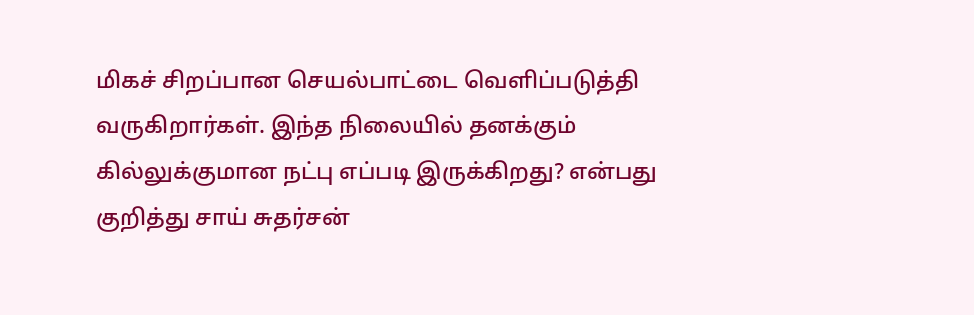மிகச் சிறப்பான செயல்பாட்டை வெளிப்படுத்தி வருகிறார்கள். இந்த நிலையில் தனக்கும் கில்லுக்குமான நட்பு எப்படி இருக்கிறது? என்பது குறித்து சாய் சுதர்சன்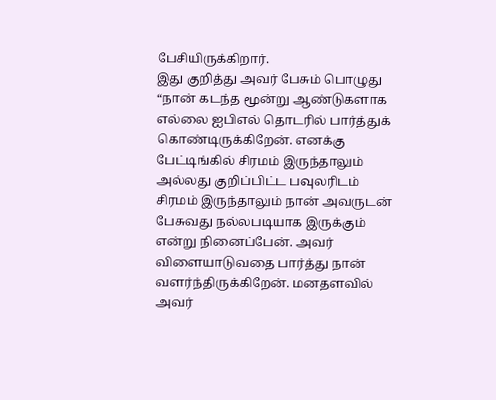பேசியிருக்கிறார்.
இது குறித்து அவர் பேசும் பொழுது “நான் கடந்த மூன்று ஆண்டுகளாக எல்லை ஐபிஎல் தொடரில் பார்த்துக் கொண்டிருக்கிறேன். எனக்கு பேட்டிங்கில் சிரமம் இருந்தாலும் அல்லது குறிப்பிட்ட பவுலரிடம் சிரமம் இருந்தாலும் நான் அவருடன் பேசுவது நல்லபடியாக இருக்கும் என்று நினைப்பேன். அவர் விளையாடுவதை பார்த்து நான் வளர்ந்திருக்கிறேன். மனதளவில் அவர்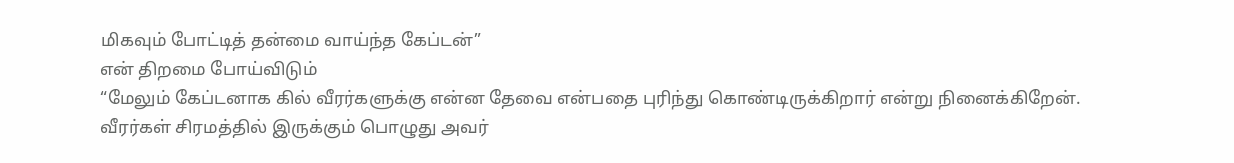மிகவும் போட்டித் தன்மை வாய்ந்த கேப்டன்”
என் திறமை போய்விடும்
“மேலும் கேப்டனாக கில் வீரர்களுக்கு என்ன தேவை என்பதை புரிந்து கொண்டிருக்கிறார் என்று நினைக்கிறேன். வீரர்கள் சிரமத்தில் இருக்கும் பொழுது அவர்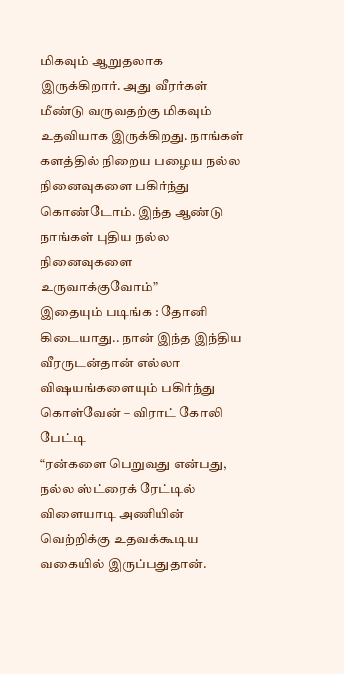மிகவும் ஆறுதலாக இருக்கிறார். அது வீரர்கள் மீண்டு வருவதற்கு மிகவும் உதவியாக இருக்கிறது. நாங்கள் களத்தில் நிறைய பழைய நல்ல நினைவுகளை பகிர்ந்து கொண்டோம். இந்த ஆண்டு நாங்கள் புதிய நல்ல நினைவுகளை உருவாக்குவோம்”
இதையும் படிங்க : தோனி கிடையாது.. நான் இந்த இந்திய வீரருடன்தான் எல்லா விஷயங்களையும் பகிர்ந்து கொள்வேன் – விராட் கோலி பேட்டி
“ரன்களை பெறுவது என்பது, நல்ல ஸ்ட்ரைக் ரேட்டில் விளையாடி அணியின் வெற்றிக்கு உதவக்கூடிய வகையில் இருப்பதுதான்.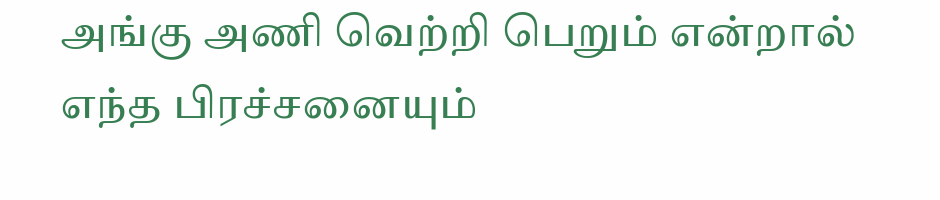அங்கு அணி வெற்றி பெறும் என்றால் எந்த பிரச்சனையும்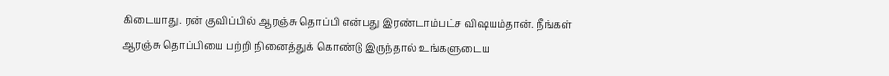கிடையாது. ரன் குவிப்பில் ஆரஞ்சு தொப்பி என்பது இரண்டாம்பட்ச விஷயம்தான். நீங்கள் ஆரஞ்சு தொப்பியை பற்றி நினைத்துக் கொண்டு இருந்தால் உங்களுடைய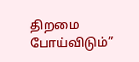திறமை போய்விடும்”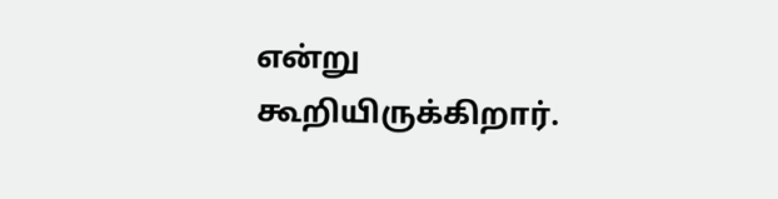என்று கூறியிருக்கிறார்.